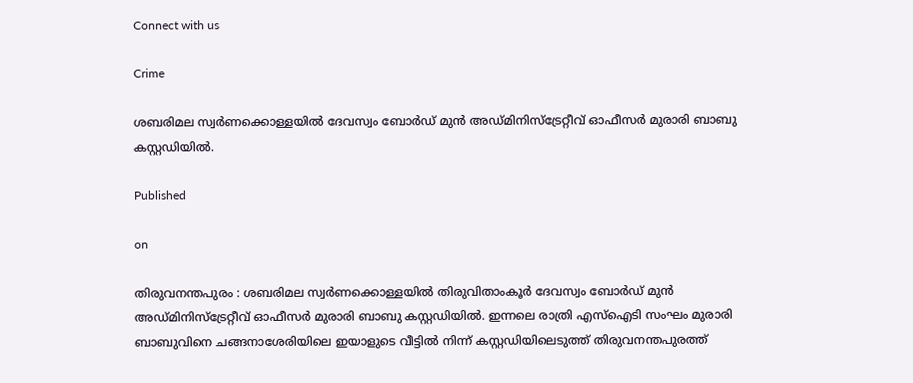Connect with us

Crime

ശബരിമല സ്വർണക്കൊള്ളയിൽ ദേവസ്വം ബോർഡ് മുൻ അഡ്മിനിസ്ട്രേറ്റീവ് ഓഫീസർ മുരാരി ബാബു കസ്റ്റഡിയിൽ.

Published

on

തിരുവനന്തപുരം : ശബരിമല സ്വർണക്കൊള്ളയിൽ തിരുവിതാംകൂർ ദേവസ്വം ബോർഡ് മുൻ അഡ്മിനിസ്ട്രേറ്റീവ് ഓഫീസർ മുരാരി ബാബു കസ്റ്റഡിയിൽ. ഇന്നലെ രാത്രി എസ്ഐടി സംഘം മുരാരി ബാബുവിനെ ചങ്ങനാശേരിയിലെ ഇയാളുടെ വീട്ടിൽ നിന്ന് കസ്റ്റഡിയിലെടുത്ത് തിരുവനന്തപുരത്ത്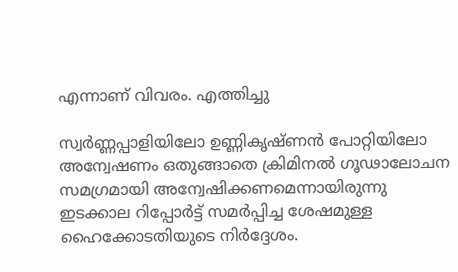എന്നാണ് വിവരം. എത്തിച്ചു

സ്വർണ്ണപ്പാളിയിലോ ഉണ്ണികൃഷ്ണൻ പോറ്റിയിലോ അന്വേഷണം ഒതുങ്ങാതെ ക്രിമിനൽ ഗൂഢാലോചന സമഗ്രമായി അന്വേഷിക്കണമെന്നായിരുന്നു ഇടക്കാല റിപ്പോർട്ട് സമർപ്പിച്ച ശേഷമുള്ള ഹൈക്കോടതിയുടെ നിർദ്ദേശം.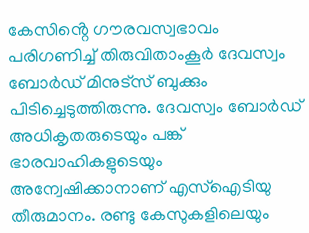കേസിൻ്റെ ഗൗരവസ്വഭാവം പരിഗണിച്ച് തിരുവിതാംകൂർ ദേവസ്വം ബോർഡ് മിനുട്സ് ബുക്കും പിടിച്ചെടുത്തിരുന്നു. ദേവസ്വം ബോർഡ് അധികൃതരുടെയും പങ്ക് ഭാരവാഹികളുടെയും അന്വേഷിക്കാനാണ് എസ്ഐടിയു തീരുമാനം. രണ്ടു കേസുകളിലെയും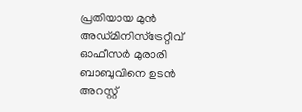പ്രതിയായ മുൻ അഡ്‌മിനിസ്ട്രേറ്റീവ്
ഓഫീസർ മുരാരി ബാബുവിനെ ഉടൻ അറസ്റ്റ്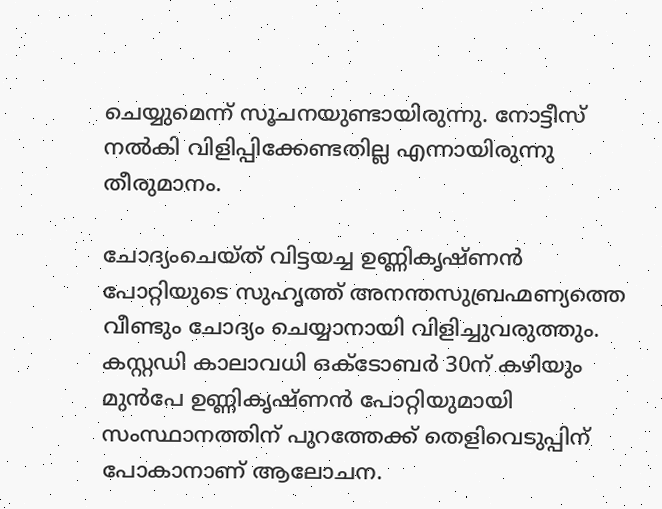ചെയ്യുമെന്ന് സൂചനയുണ്ടായിരുന്നു. നോട്ടീസ് നൽകി വിളിപ്പിക്കേണ്ടതില്ല എന്നായിരുന്നു തീരുമാനം.

ചോദ്യംചെയ്ത‌് വിട്ടയച്ച ഉണ്ണികൃഷ്ണ‌ൻ പോറ്റിയുടെ സുഹൃത്ത് അനന്തസുബ്രഹ്മണ്യത്തെ വീണ്ടും ചോദ്യം ചെയ്യാനായി വിളിച്ചുവരുത്തും. കസ്റ്റഡി കാലാവധി ഒക്ടോബർ 30ന് കഴിയും മുൻപേ ഉണ്ണികൃഷ്ണൻ പോറ്റിയുമായി സംസ്ഥാനത്തിന് പുറത്തേക്ക് തെളിവെടുപ്പിന് പോകാനാണ് ആലോചന.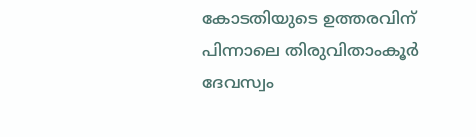കോടതിയുടെ ഉത്തരവിന് പിന്നാലെ തിരുവിതാംകൂർ ദേവസ്വം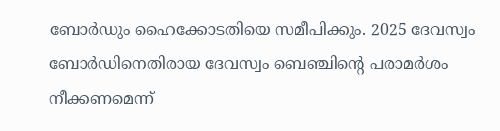ബോർഡും ഹൈക്കോടതിയെ സമീപിക്കും. 2025 ദേവസ്വം ബോർഡിനെതിരായ ദേവസ്വം ബെഞ്ചിന്റെ പരാമർശം നീക്കണമെന്ന്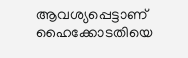ആവശ്യപ്പെട്ടാണ് ഹൈക്കോടതിയെ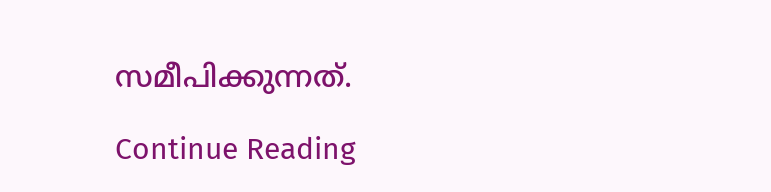സമീപിക്കുന്നത്.

Continue Reading